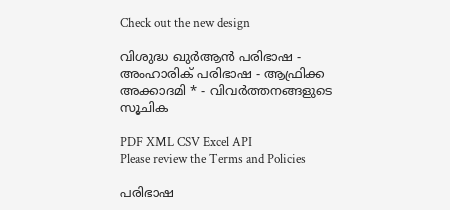Check out the new design

വിശുദ്ധ ഖുർആൻ പരിഭാഷ - അംഹാരിക് പരിഭാഷ - ആഫ്രിക്ക അക്കാദമി * - വിവർത്തനങ്ങളുടെ സൂചിക

PDF XML CSV Excel API
Please review the Terms and Policies

പരിഭാഷ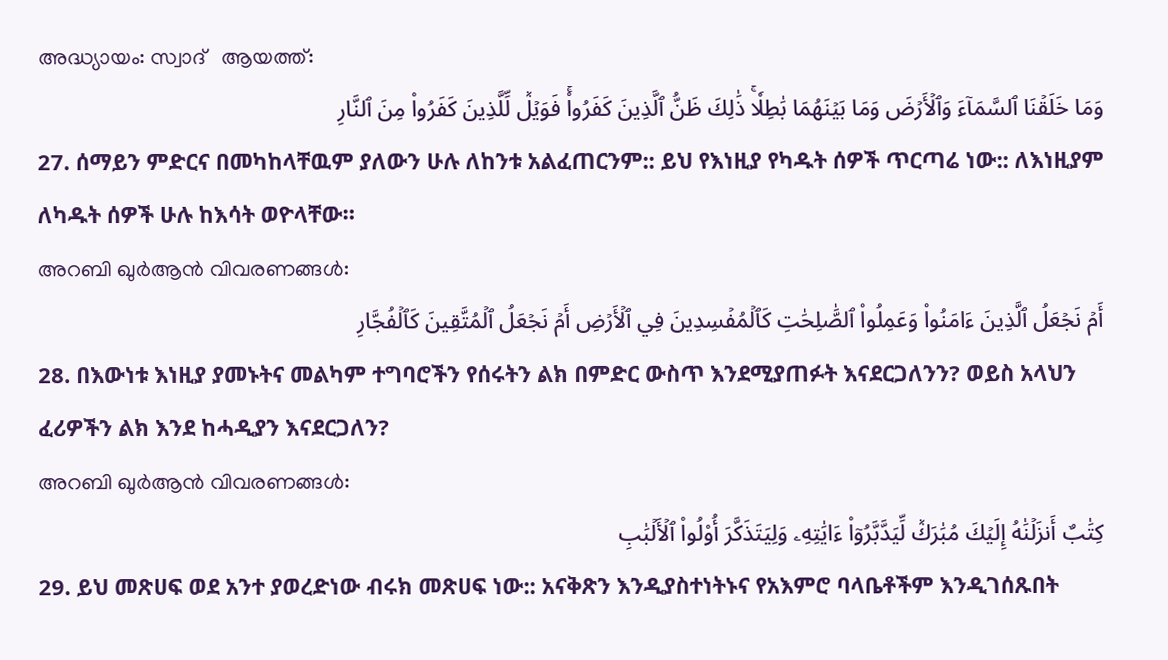അദ്ധ്യായം: സ്വാദ്   ആയത്ത്:
وَمَا خَلَقۡنَا ٱلسَّمَآءَ وَٱلۡأَرۡضَ وَمَا بَيۡنَهُمَا بَٰطِلٗاۚ ذَٰلِكَ ظَنُّ ٱلَّذِينَ كَفَرُواْۚ فَوَيۡلٞ لِّلَّذِينَ كَفَرُواْ مِنَ ٱلنَّارِ
27. ሰማይን ምድርና በመካከላቸዉም ያለውን ሁሉ ለከንቱ አልፈጠርንም:: ይህ የእነዚያ የካዱት ሰዎች ጥርጣሬ ነው:: ለእነዚያም ለካዱት ሰዎች ሁሉ ከእሳት ወዮላቸው።
അറബി ഖുർആൻ വിവരണങ്ങൾ:
أَمۡ نَجۡعَلُ ٱلَّذِينَ ءَامَنُواْ وَعَمِلُواْ ٱلصَّٰلِحَٰتِ كَٱلۡمُفۡسِدِينَ فِي ٱلۡأَرۡضِ أَمۡ نَجۡعَلُ ٱلۡمُتَّقِينَ كَٱلۡفُجَّارِ
28. በእውነቱ እነዚያ ያመኑትና መልካም ተግባሮችን የሰሩትን ልክ በምድር ውስጥ እንደሚያጠፉት እናደርጋለንን? ወይስ አላህን ፈሪዎችን ልክ እንደ ከሓዲያን እናደርጋለን?
അറബി ഖുർആൻ വിവരണങ്ങൾ:
كِتَٰبٌ أَنزَلۡنَٰهُ إِلَيۡكَ مُبَٰرَكٞ لِّيَدَّبَّرُوٓاْ ءَايَٰتِهِۦ وَلِيَتَذَكَّرَ أُوْلُواْ ٱلۡأَلۡبَٰبِ
29. ይህ መጽሀፍ ወደ አንተ ያወረድነው ብሩክ መጽሀፍ ነው:: አናቅጽን እንዲያስተነትኑና የአእምሮ ባላቤቶችም እንዲገሰጹበት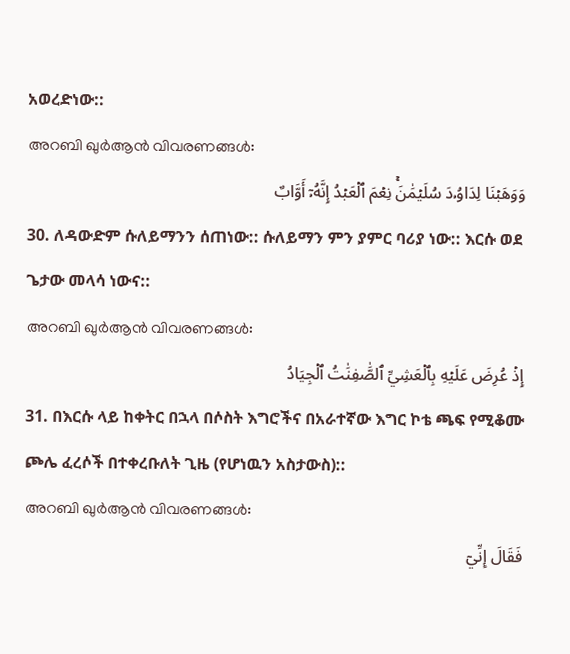አወረድነው::
അറബി ഖുർആൻ വിവരണങ്ങൾ:
وَوَهَبۡنَا لِدَاوُۥدَ سُلَيۡمَٰنَۚ نِعۡمَ ٱلۡعَبۡدُ إِنَّهُۥٓ أَوَّابٌ
30. ለዳውድም ሱለይማንን ሰጠነው:: ሱለይማን ምን ያምር ባሪያ ነው:: እርሱ ወደ ጌታው መላሳ ነውና::
അറബി ഖുർആൻ വിവരണങ്ങൾ:
إِذۡ عُرِضَ عَلَيۡهِ بِٱلۡعَشِيِّ ٱلصَّٰفِنَٰتُ ٱلۡجِيَادُ
31. በእርሱ ላይ ከቀትር በኋላ በሶስት እግሮችና በአራተኛው እግር ኮቴ ጫፍ የሚቆሙ ጮሌ ፈረሶች በተቀረቡለት ጊዜ (የሆነዉን አስታውስ)::
അറബി ഖുർആൻ വിവരണങ്ങൾ:
فَقَالَ إِنِّيٓ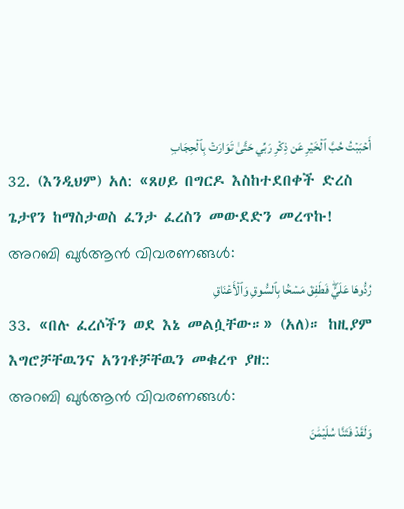أَحۡبَبۡتُ حُبَّ ٱلۡخَيۡرِ عَن ذِكۡرِ رَبِّي حَتَّىٰ تَوَارَتۡ بِٱلۡحِجَابِ
32. (እንዲህም) አለ: «ጸሀይ በግርዶ እስከተደበቀች ድረስ ጌታየን ከማስታወስ ፈንታ ፈረስን መውደድን መረጥኩ!
അറബി ഖുർആൻ വിവരണങ്ങൾ:
رُدُّوهَا عَلَيَّۖ فَطَفِقَ مَسۡحَۢا بِٱلسُّوقِ وَٱلۡأَعۡنَاقِ
33. «በሉ ፈረሶችን ወደ እኔ መልሷቸው።» (አለ)። ከዚያም እግሮቻቸዉንና አንገቶቻቸዉን መቁረጥ ያዘ::
അറബി ഖുർആൻ വിവരണങ്ങൾ:
وَلَقَدۡ فَتَنَّا سُلَيۡمَٰنَ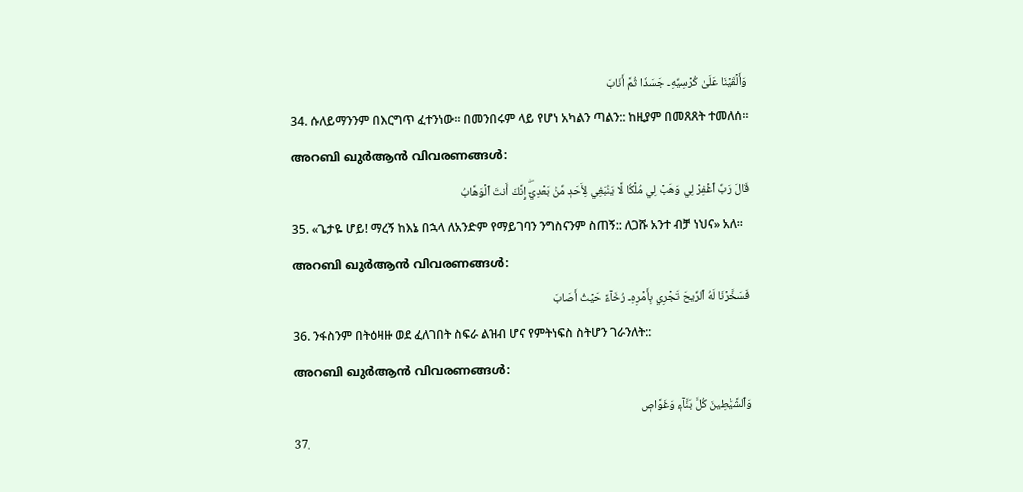وَأَلۡقَيۡنَا عَلَىٰ كُرۡسِيِّهِۦ جَسَدٗا ثُمَّ أَنَابَ
34. ሱለይማንንም በእርግጥ ፈተንነው። በመንበሩም ላይ የሆነ አካልን ጣልን:: ከዚያም በመጸጸት ተመለሰ።
അറബി ഖുർആൻ വിവരണങ്ങൾ:
قَالَ رَبِّ ٱغۡفِرۡ لِي وَهَبۡ لِي مُلۡكٗا لَّا يَنۢبَغِي لِأَحَدٖ مِّنۢ بَعۡدِيٓۖ إِنَّكَ أَنتَ ٱلۡوَهَّابُ
35. «ጌታዬ ሆይ! ማረኝ ከእኔ በኋላ ለአንድም የማይገባን ንግስናንም ስጠኝ:: ለጋሹ አንተ ብቻ ነህና» አለ።
അറബി ഖുർആൻ വിവരണങ്ങൾ:
فَسَخَّرۡنَا لَهُ ٱلرِّيحَ تَجۡرِي بِأَمۡرِهِۦ رُخَآءً حَيۡثُ أَصَابَ
36. ንፋስንም በትዕዛዙ ወደ ፈለገበት ስፍራ ልዝብ ሆና የምትነፍስ ስትሆን ገራንለት::
അറബി ഖുർആൻ വിവരണങ്ങൾ:
وَٱلشَّيَٰطِينَ كُلَّ بَنَّآءٖ وَغَوَّاصٖ
37.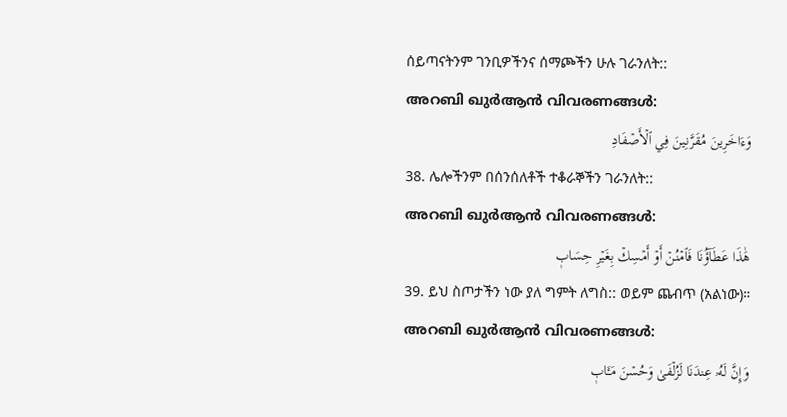ሰይጣናትንም ገንቢዎችንና ሰማጮችን ሁሉ ገራንለት::
അറബി ഖുർആൻ വിവരണങ്ങൾ:
وَءَاخَرِينَ مُقَرَّنِينَ فِي ٱلۡأَصۡفَادِ
38. ሌሎችንም በሰንሰለቶች ተቆራኞችን ገራንለት::
അറബി ഖുർആൻ വിവരണങ്ങൾ:
هَٰذَا عَطَآؤُنَا فَٱمۡنُنۡ أَوۡ أَمۡسِكۡ بِغَيۡرِ حِسَابٖ
39. ይህ ስጦታችን ነው ያለ ግምት ለግስ:: ወይም ጨብጥ (አልነው)።
അറബി ഖുർആൻ വിവരണങ്ങൾ:
وَإِنَّ لَهُۥ عِندَنَا لَزُلۡفَىٰ وَحُسۡنَ مَـَٔابٖ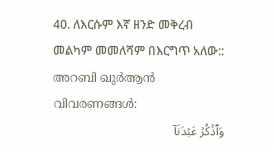40. ለእርሱም እኛ ዘንድ መቅረብ መልካም መመለሻም በእርግጥ አለው::
അറബി ഖുർആൻ വിവരണങ്ങൾ:
وَٱذۡكُرۡ عَبۡدَنَآ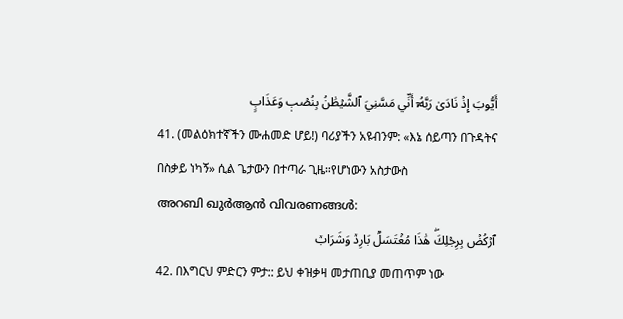أَيُّوبَ إِذۡ نَادَىٰ رَبَّهُۥٓ أَنِّي مَسَّنِيَ ٱلشَّيۡطَٰنُ بِنُصۡبٖ وَعَذَابٍ
41. (መልዕክተኛችን ሙሐመድ ሆይ!) ባሪያችን አዩብንም: «እኔ ሰይጣን በጉዳትና በስቃይ ነካኝ» ሲል ጌታውን በተጣራ ጊዜ።የሆነውን አስታውስ
അറബി ഖുർആൻ വിവരണങ്ങൾ:
ٱرۡكُضۡ بِرِجۡلِكَۖ هَٰذَا مُغۡتَسَلُۢ بَارِدٞ وَشَرَابٞ
42. በእግርህ ምድርን ምታ:: ይህ ቀዝቃዛ መታጠቢያ መጠጥም ነው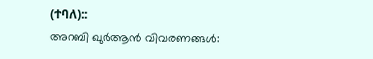(ተባለ)::
അറബി ഖുർആൻ വിവരണങ്ങൾ: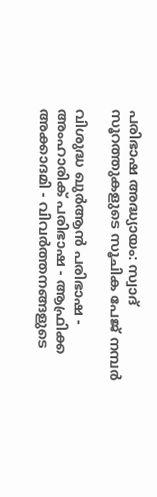പരിഭാഷ അദ്ധ്യായം: സ്വാദ്
സൂറത്തുകളുടെ സൂചിക പേജ് നമ്പർ

വിശുദ്ധ ഖുർആൻ പരിഭാഷ - അംഹാരിക് പരിഭാഷ - ആഫ്രിക്ക അക്കാദമി - വിവർത്തനങ്ങളുടെ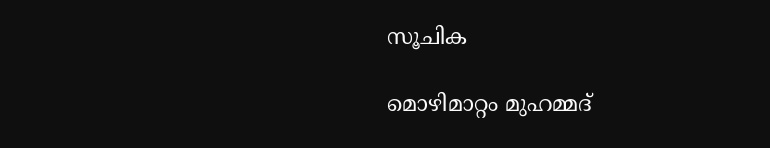സൂചിക

മൊഴിമാറ്റം മുഹമ്മദ്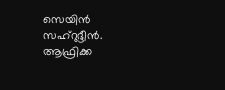സെയിൻ സഹ്റുദ്ദീൻ. ആഫ്രിക്ക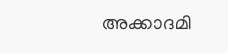അക്കാദമി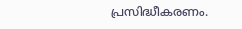പ്രസിദ്ധീകരണം.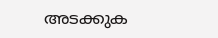അടക്കുക